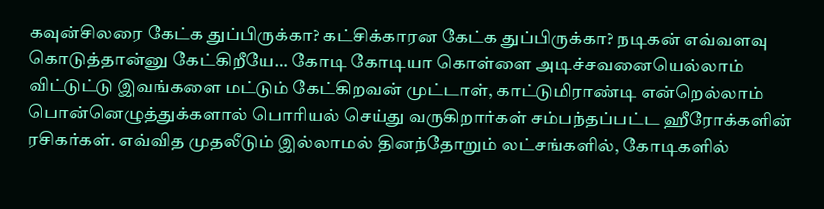கவுன்சிலரை கேட்க துப்பிருக்கா? கட்சிக்காரன கேட்க துப்பிருக்கா? நடிகன் எவ்வளவு கொடுத்தான்னு கேட்கிறீயே… கோடி கோடியா கொள்ளை அடிச்சவனையெல்லாம் விட்டுட்டு இவங்களை மட்டும் கேட்கிறவன் முட்டாள், காட்டுமிராண்டி என்றெல்லாம் பொன்னெழுத்துக்களால் பொரியல் செய்து வருகிறார்கள் சம்பந்தப்பட்ட ஹீரோக்களின் ரசிகர்கள். எவ்வித முதலீடும் இல்லாமல் தினந்தோறும் லட்சங்களில், கோடிகளில்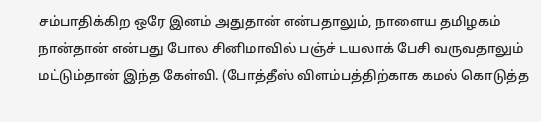சம்பாதிக்கிற ஒரே இனம் அதுதான் என்பதாலும், நாளைய தமிழகம் நான்தான் என்பது போல சினிமாவில் பஞ்ச் டயலாக் பேசி வருவதாலும் மட்டும்தான் இந்த கேள்வி. (போத்தீஸ் விளம்பத்திற்காக கமல் கொடுத்த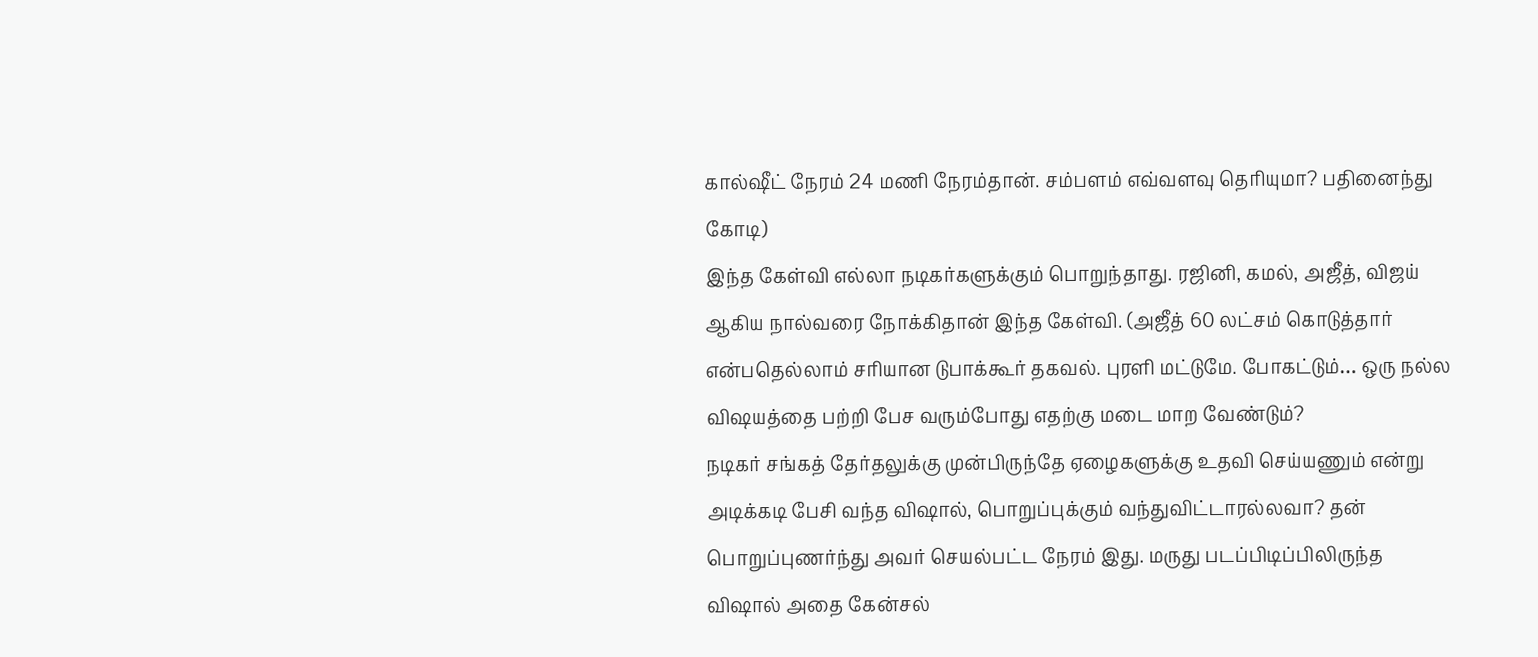கால்ஷீட் நேரம் 24 மணி நேரம்தான். சம்பளம் எவ்வளவு தெரியுமா? பதினைந்து கோடி)
இந்த கேள்வி எல்லா நடிகர்களுக்கும் பொறுந்தாது. ரஜினி, கமல், அஜீத், விஜய் ஆகிய நால்வரை நோக்கிதான் இந்த கேள்வி. (அஜீத் 60 லட்சம் கொடுத்தார் என்பதெல்லாம் சரியான டுபாக்கூர் தகவல். புரளி மட்டுமே. போகட்டும்… ஒரு நல்ல விஷயத்தை பற்றி பேச வரும்போது எதற்கு மடை மாற வேண்டும்?
நடிகர் சங்கத் தேர்தலுக்கு முன்பிருந்தே ஏழைகளுக்கு உதவி செய்யணும் என்று அடிக்கடி பேசி வந்த விஷால், பொறுப்புக்கும் வந்துவிட்டாரல்லவா? தன் பொறுப்புணர்ந்து அவர் செயல்பட்ட நேரம் இது. மருது படப்பிடிப்பிலிருந்த விஷால் அதை கேன்சல்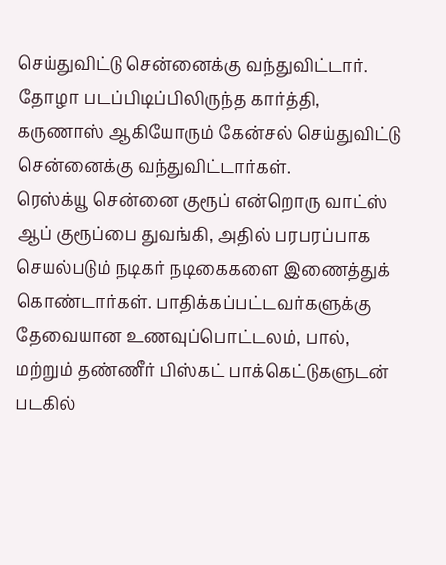செய்துவிட்டு சென்னைக்கு வந்துவிட்டார். தோழா படப்பிடிப்பிலிருந்த கார்த்தி, கருணாஸ் ஆகியோரும் கேன்சல் செய்துவிட்டு சென்னைக்கு வந்துவிட்டார்கள்.
ரெஸ்க்யூ சென்னை குரூப் என்றொரு வாட்ஸ் ஆப் குரூப்பை துவங்கி, அதில் பரபரப்பாக செயல்படும் நடிகர் நடிகைகளை இணைத்துக் கொண்டார்கள். பாதிக்கப்பட்டவர்களுக்கு தேவையான உணவுப்பொட்டலம், பால், மற்றும் தண்ணீர் பிஸ்கட் பாக்கெட்டுகளுடன் படகில்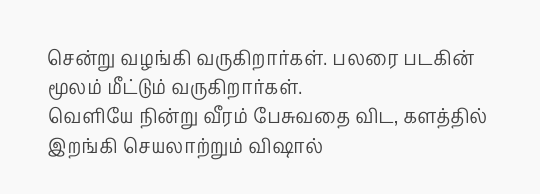சென்று வழங்கி வருகிறார்கள். பலரை படகின் மூலம் மீட்டும் வருகிறார்கள்.
வெளியே நின்று வீரம் பேசுவதை விட, களத்தில் இறங்கி செயலாற்றும் விஷால்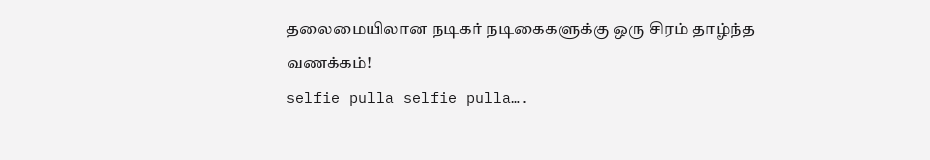தலைமையிலான நடிகர் நடிகைகளுக்கு ஒரு சிரம் தாழ்ந்த வணக்கம்!
selfie pulla selfie pulla….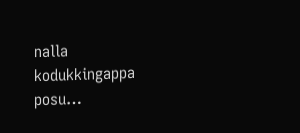nalla kodukkingappa posu…